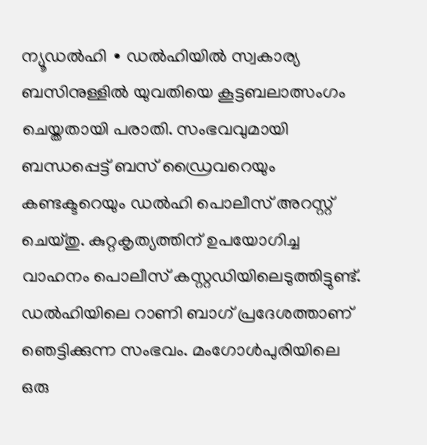ന്യൂഡൽഹി ∙ ഡൽഹിയിൽ സ്വകാര്യ ബസിനുള്ളിൽ യുവതിയെ കൂട്ടബലാത്സംഗം ചെയ്തതായി പരാതി. സംഭവവുമായി ബന്ധപ്പെട്ട് ബസ് ഡ്രൈവറെയും കണ്ടക്ടറെയും ഡൽഹി പൊലീസ് അറസ്റ്റ് ചെയ്തു. കുറ്റകൃത്യത്തിന് ഉപയോഗിച്ച വാഹനം പൊലീസ് കസ്റ്റഡിയിലെടുത്തിട്ടുണ്ട്. ഡൽഹിയിലെ റാണി ബാഗ് പ്രദേശത്താണ് ഞെട്ടിക്കുന്ന സംഭവം. മംഗോൾപുരിയിലെ ഒരു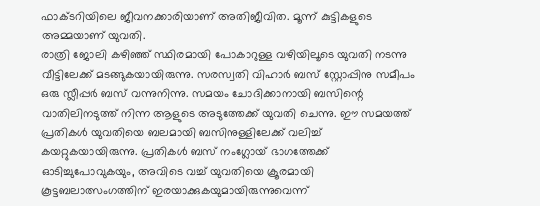ഫാക്ടറിയിലെ ജീവനക്കാരിയാണ് അതിജീവിത. മൂന്ന് കുട്ടികളുടെ അമ്മയാണ് യുവതി.
രാത്രി ജോലി കഴിഞ്ഞ് സ്ഥിരമായി പോകാറുള്ള വഴിയിലൂടെ യുവതി നടന്നു വീട്ടിലേക്ക് മടങ്ങുകയായിരുന്നു. സരസ്വതി വിഹാർ ബസ് സ്റ്റോപ്പിനു സമീപം ഒരു സ്ലീപ്പർ ബസ് വന്നുനിന്നു. സമയം ചോദിക്കാനായി ബസിന്റെ വാതിലിനടുത്ത് നിന്ന ആളുടെ അടുത്തേക്ക് യുവതി ചെന്നു. ഈ സമയത്ത് പ്രതികൾ യുവതിയെ ബലമായി ബസിനുള്ളിലേക്ക് വലിച്ച് കയറ്റുകയായിരുന്നു. പ്രതികൾ ബസ് നംഗ്ലോയ് ഭാഗത്തേക്ക് ഓടിച്ചുപോവുകയും, അവിടെ വച്ച് യുവതിയെ ക്രൂരമായി കൂട്ടബലാത്സംഗത്തിന് ഇരയാക്കുകയുമായിരുന്നുവെന്ന്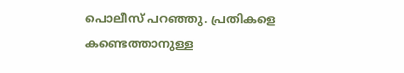പൊലീസ് പറഞ്ഞു. പ്രതികളെ കണ്ടെത്താനുള്ള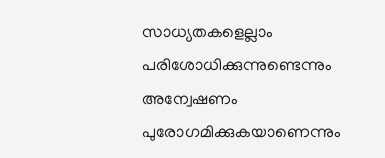സാധ്യതകളെല്ലാം പരിശോധിക്കുന്നുണ്ടെന്നും അന്വേഷണം പുരോഗമിക്കുകയാണെന്നും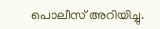പൊലീസ് അറിയിച്ചു.